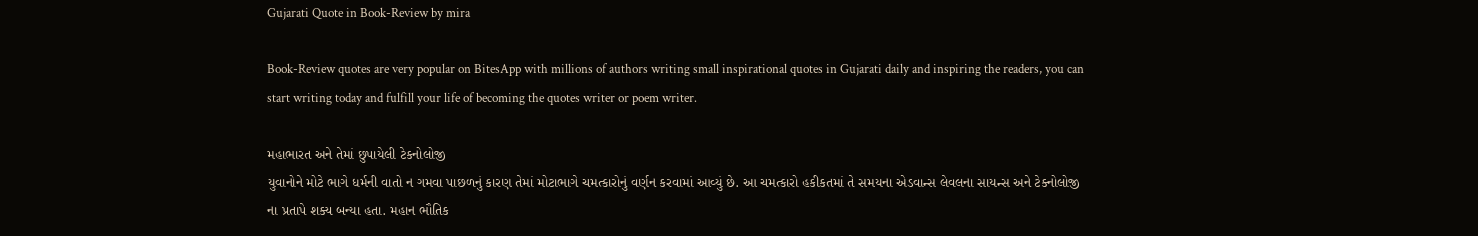Gujarati Quote in Book-Review by mira

Book-Review quotes are very popular on BitesApp with millions of authors writing small inspirational quotes in Gujarati daily and inspiring the readers, you can start writing today and fulfill your life of becoming the quotes writer or poem writer.

મહાભારત અને તેમાં છુપાયેલી ટેકનોલોજી
યુવાનોને મોટે ભાગે ધર્મની વાતો ન ગમવા પાછળનું કારણ તેમાં મોટાભાગે ચમત્કારોનું વર્ણન કરવામાં આવ્યું છે. આ ચમત્કારો હકીકતમાં તે સમયના એડવાન્સ લેવલના સાયન્સ અને ટેક્નોલોજી ના પ્રતાપે શક્ય બન્યા હતા. મહાન ભૌતિક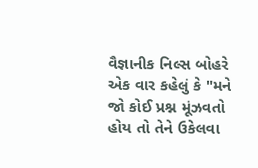વૈજ્ઞાનીક નિલ્સ બોહરે એક વાર કહેલું કે "મને જો કોઈ પ્રશ્ન મૂંઝવતો હોય તો તેને ઉકેલવા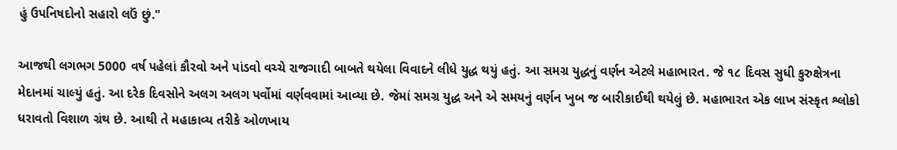હું ઉપનિષદોનો સહારો લઉં છું."

આજથી લગભગ 5000 વર્ષ પહેલાં કૌરવો અને પાંડવો વચ્ચે રાજગાદી બાબતે થયેલા વિવાદને લીધે યુદ્ધ થયું હતું. આ સમગ્ર યુદ્ધનું વર્ણન એટલે મહાભારત. જે ૧૮ દિવસ સુધી કુરુક્ષેત્રના મેદાનમાં ચાલ્યું હતું. આ દરેક દિવસોને અલગ અલગ પર્વોમાં વર્ણવવામાં આવ્યા છે. જેમાં સમગ્ર યુદ્ધ અને એ સમયનું વર્ણન ખુબ જ બારીકાઈથી થયેલું છે. મહાભારત એક લાખ સંસ્કૃત શ્લોકો ધરાવતો વિશાળ ગ્રંથ છે. આથી તે મહાકાવ્ય તરીકે ઓળખાય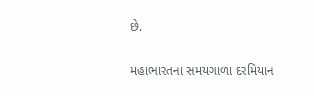છે.

મહાભારતના સમયગાળા દરમિયાન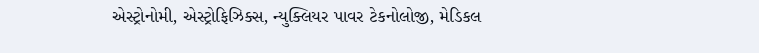એસ્ટ્રોનોમી, એસ્ટ્રોફિઝિક્સ, ન્યુક્લિયર પાવર ટેકનોલોજી, મેડિકલ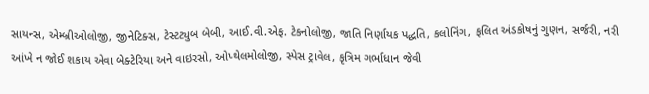સાયન્સ, એમ્બ્રીઓલોજી, જીનેટિક્સ, ટેસ્ટટ્યુબ બેબી, આઈ.વી.એફ. ટેકનોલોજી, જાતિ નિર્ણાયક પદ્ધતિ, કલોનિંગ, ફલિત અંડકોષનું ગુણન, સર્જરી, નરી આંખે ન જોઈ શકાય એવા બેક્ટેરિયા અને વાઇરસો, ઓપ્થેલમોલોજી, સ્પેસ ટ્રાવેલ, કૃત્રિમ ગર્ભાધાન જેવી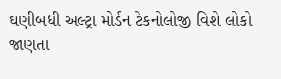ઘણીબધી અલ્ટ્રા મોર્ડન ટેકનોલોજી વિશે લોકો જાણતા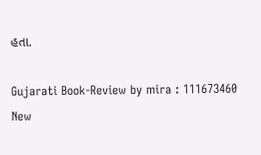હતા.

Gujarati Book-Review by mira : 111673460
New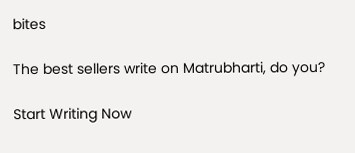bites

The best sellers write on Matrubharti, do you?

Start Writing Now